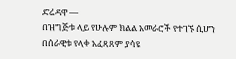ድሬዳዋ —
በዝግጅቱ ላይ የሁሉም ክልል አመራሮች የተገኙ ሲሆን በሰራዊቱ የላቀ አፈጻጸም ያሳዩ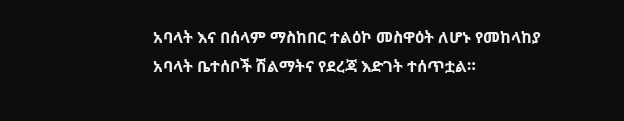አባላት እና በሰላም ማስከበር ተልዕኮ መስዋዕት ለሆኑ የመከላከያ አባላት ቤተሰቦች ሽልማትና የደረጃ እድገት ተሰጥቷል።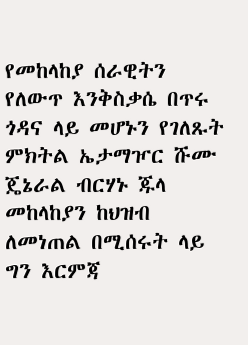የመከላከያ ሰራዊትን የለውጥ እንቅስቃሴ በጥሩ ጎዳና ላይ መሆኑን የገለጹት ምክትል ኤታማዦር ሹሙ ጄኔራል ብርሃኑ ጁላ መከላከያን ከህዝብ ለመነጠል በሚሰሩት ላይ ግን እርምጃ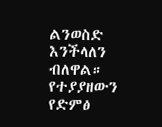ልንወስድ እንችላለን ብለዋል።
የተያያዘውን የድምፅ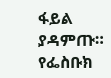ፋይል ያዳምጡ።
የፌስቡክ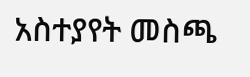አስተያየት መስጫ